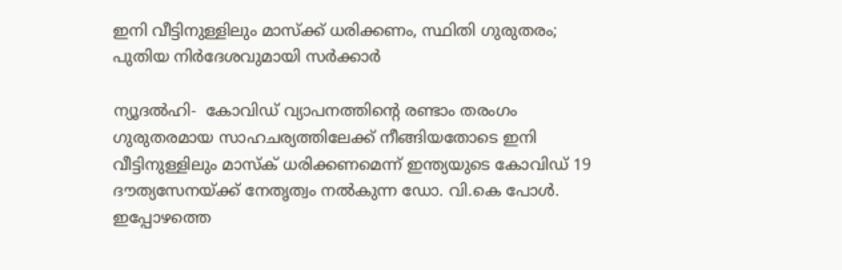ഇനി വീട്ടിനുള്ളിലും മാസ്‌ക്ക് ധരിക്കണം, സ്ഥിതി ഗുരുതരം; പുതിയ നിർദേശവുമായി സർക്കാർ

ന്യൂദല്‍ഹി-  കോവിഡ് വ്യാപനത്തിന്റെ രണ്ടാം തരംഗം  ഗുരുതരമായ സാഹചര്യത്തിലേക്ക് നീങ്ങിയതോടെ ഇനി വീട്ടിനുള്ളിലും മാസ്‌ക് ധരിക്കണമെന്ന് ഇന്ത്യയുടെ കോവിഡ് 19 ദൗത്യസേനയ്ക്ക് നേതൃത്വം നല്‍കുന്ന ഡോ. വി.കെ പോള്‍. ഇപ്പോഴത്തെ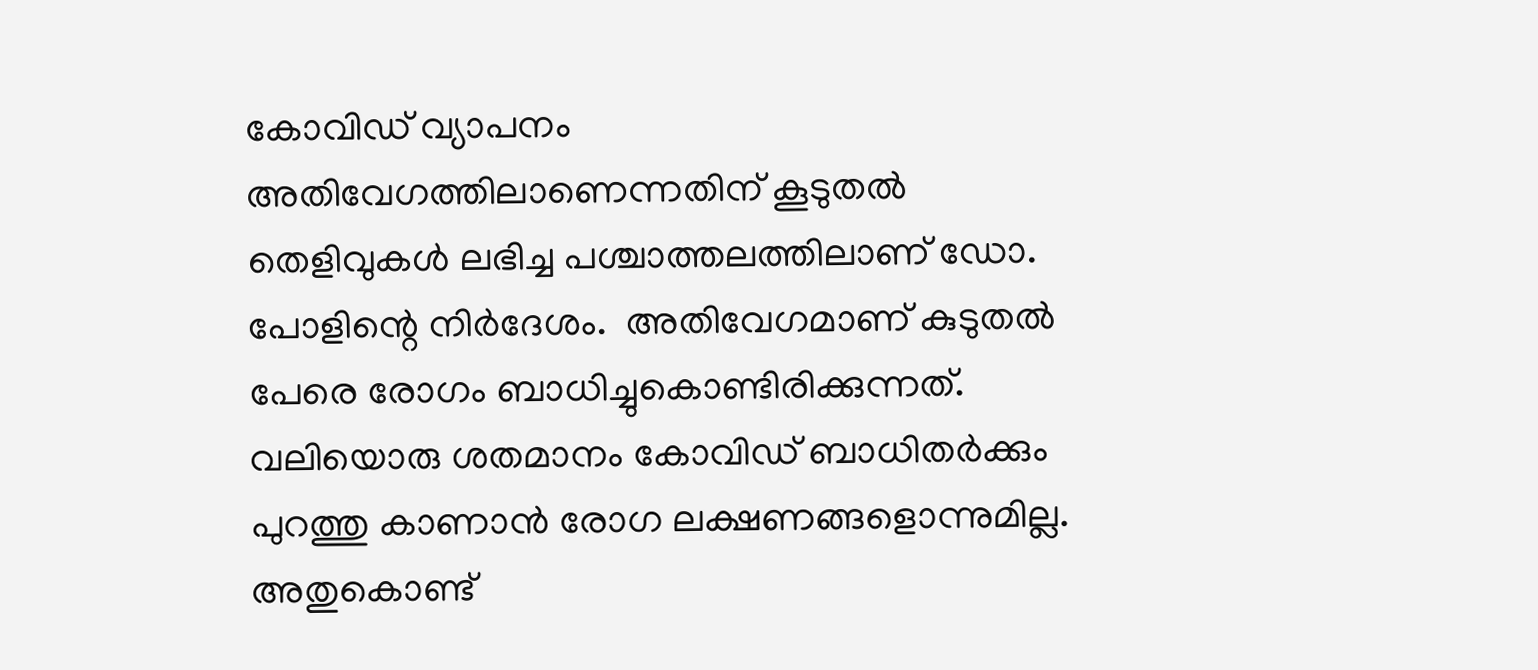കോവിഡ് വ്യാപനം അതിവേഗത്തിലാണെന്നതിന് കൂടുതല്‍ തെളിവുകള്‍ ലഭിച്ച പശ്ചാത്തലത്തിലാണ് ഡോ. പോളിന്റെ നിര്‍ദേശം.  അതിവേഗമാണ് കുടുതല്‍ പേരെ രോഗം ബാധിച്ചുകൊണ്ടിരിക്കുന്നത്. വലിയൊരു ശതമാനം കോവിഡ് ബാധിതര്‍ക്കും പുറത്തു കാണാന്‍ രോഗ ലക്ഷണങ്ങളൊന്നുമില്ല. അതുകൊണ്ട്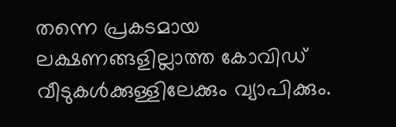തന്നെ പ്രകടമായ ലക്ഷണങ്ങളില്ലാത്ത കോവിഡ് വീടുകള്‍ക്കുള്ളിലേക്കും വ്യാപിക്കും.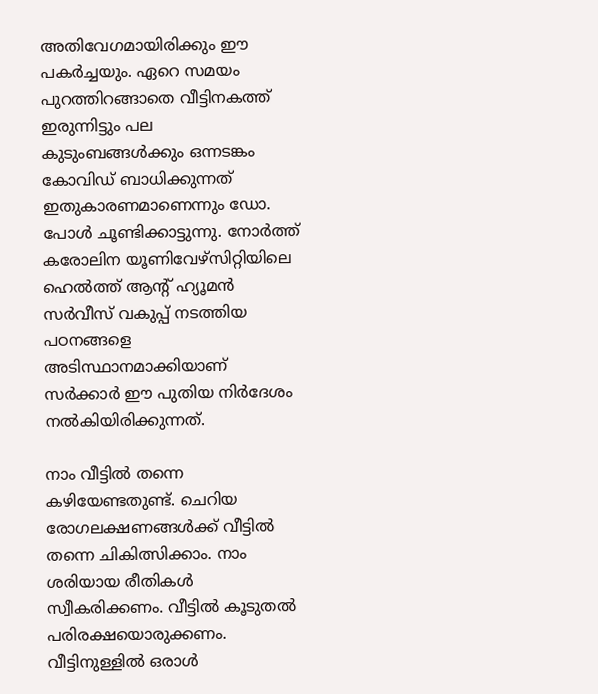അതിവേഗമായിരിക്കും ഈ പകര്‍ച്ചയും. ഏറെ സമയം പുറത്തിറങ്ങാതെ വീട്ടിനകത്ത് ഇരുന്നിട്ടും പല കുടുംബങ്ങള്‍ക്കും ഒന്നടങ്കം കോവിഡ് ബാധിക്കുന്നത് ഇതുകാരണമാണെന്നും ഡോ. പോള്‍ ചൂണ്ടിക്കാട്ടുന്നു. നോര്‍ത്ത് കരോലിന യൂണിവേഴ്‌സിറ്റിയിലെ ഹെല്‍ത്ത് ആന്റ് ഹ്യൂമന്‍ സര്‍വീസ് വകുപ്പ് നടത്തിയ പഠനങ്ങളെ അടിസ്ഥാനമാക്കിയാണ് സര്‍ക്കാര്‍ ഈ പുതിയ നിര്‍ദേശം നല്‍കിയിരിക്കുന്നത്.

നാം വീട്ടില്‍ തന്നെ കഴിയേണ്ടതുണ്ട്. ചെറിയ രോഗലക്ഷണങ്ങള്‍ക്ക് വീട്ടില്‍ തന്നെ ചികിത്സിക്കാം. നാം ശരിയായ രീതികള്‍ സ്വീകരിക്കണം. വീട്ടില്‍ കൂടുതല്‍ പരിരക്ഷയൊരുക്കണം. വീട്ടിനുള്ളില്‍ ഒരാള്‍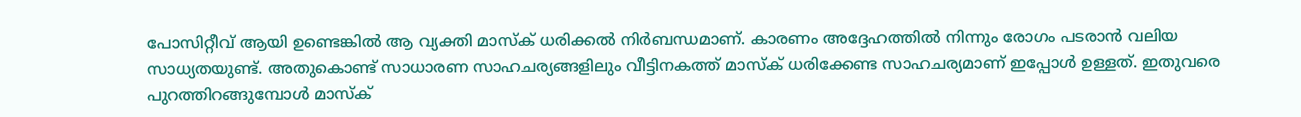പോസിറ്റീവ് ആയി ഉണ്ടെങ്കില്‍ ആ വ്യക്തി മാസ്‌ക് ധരിക്കല്‍ നിര്‍ബന്ധമാണ്. കാരണം അദ്ദേഹത്തില്‍ നിന്നും രോഗം പടരാന്‍ വലിയ സാധ്യതയുണ്ട്. അതുകൊണ്ട് സാധാരണ സാഹചര്യങ്ങളിലും വീട്ടിനകത്ത് മാസ്‌ക് ധരിക്കേണ്ട സാഹചര്യമാണ് ഇപ്പോള്‍ ഉള്ളത്. ഇതുവരെ പുറത്തിറങ്ങുമ്പോള്‍ മാസ്‌ക്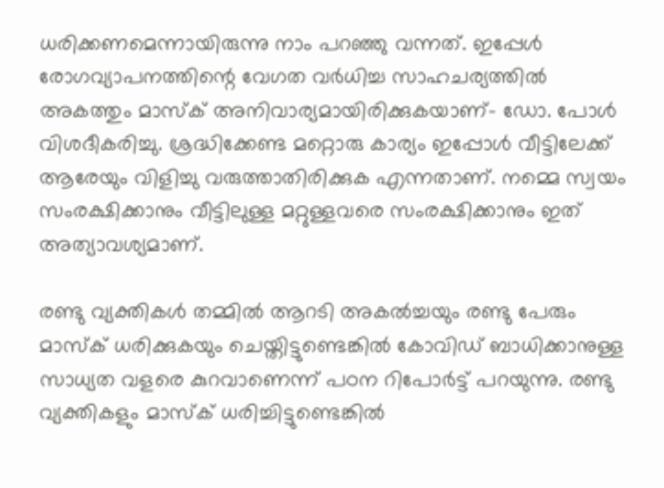ധരിക്കണമെന്നായിരുന്നു നാം പറഞ്ഞു വന്നത്. ഇപ്പേള്‍ രോഗവ്യാപനത്തിന്റെ വേഗത വര്‍ധിച്ച സാഹചര്യത്തില്‍ അകത്തും മാസ്‌ക് അനിവാര്യമായിരിക്കുകയാണ്- ഡോ. പോള്‍ വിശദീകരിച്ചു. ശ്രദ്ധിക്കേണ്ട മറ്റൊരു കാര്യം ഇപ്പോള്‍ വീട്ടിലേക്ക് ആരേയും വിളിച്ചു വരുത്താതിരിക്കുക എന്നതാണ്. നമ്മെ സ്വയം സംരക്ഷിക്കാനും വീട്ടിലുള്ള മറ്റുള്ളവരെ സംരക്ഷിക്കാനും ഇത് അത്യാവശ്യമാണ്.

രണ്ടു വ്യക്തികള്‍ തമ്മില്‍ ആറടി അകല്‍ച്ചയും രണ്ടു പേരും മാസ്‌ക് ധരിക്കുകയും ചെയ്തിട്ടുണ്ടെങ്കില്‍ കോവിഡ് ബാധിക്കാനുള്ള സാധ്യത വളരെ കുറവാണെന്ന് പഠന റിപോര്‍ട്ട് പറയുന്നു. രണ്ടു വ്യക്തികളും മാസ്‌ക് ധരിച്ചിട്ടുണ്ടെങ്കില്‍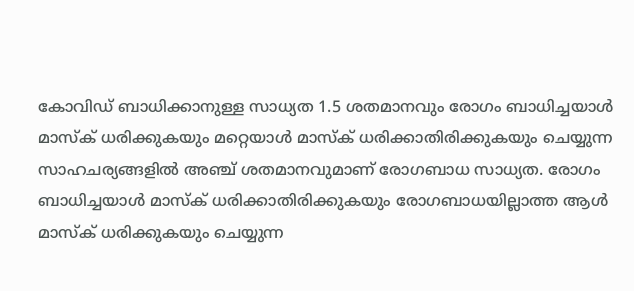കോവിഡ് ബാധിക്കാനുള്ള സാധ്യത 1.5 ശതമാനവും രോഗം ബാധിച്ചയാള്‍ മാസ്‌ക് ധരിക്കുകയും മറ്റെയാള്‍ മാസ്‌ക് ധരിക്കാതിരിക്കുകയും ചെയ്യുന്ന സാഹചര്യങ്ങളില്‍ അഞ്ച് ശതമാനവുമാണ് രോഗബാധ സാധ്യത. രോഗം ബാധിച്ചയാള്‍ മാസ്‌ക് ധരിക്കാതിരിക്കുകയും രോഗബാധയില്ലാത്ത ആള്‍ മാസ്‌ക് ധരിക്കുകയും ചെയ്യുന്ന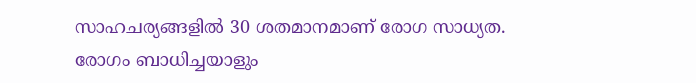സാഹചര്യങ്ങളില്‍ 30 ശതമാനമാണ് രോഗ സാധ്യത. രോഗം ബാധിച്ചയാളും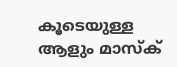കൂടെയുള്ള ആളും മാസ്‌ക്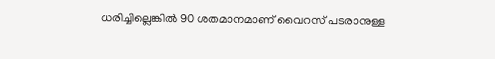ധരിച്ചില്ലെങ്കില്‍ 90 ശതമാനമാണ് വൈറസ് പടരാനുള്ള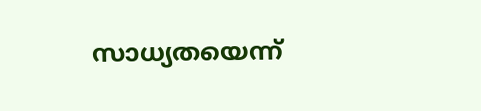സാധ്യതയെന്ന്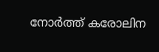നോര്‍ത്ത് കരോലിന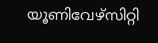യൂണിവേഴ്‌സിറ്റി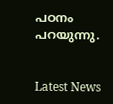പഠനം പറയുന്നു.


Latest News